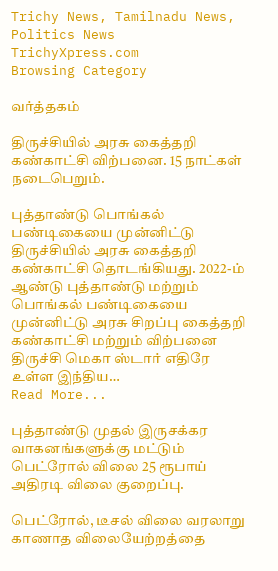Trichy News, Tamilnadu News, Politics News TrichyXpress.com
Browsing Category

வர்த்தகம்

திருச்சியில் அரசு கைத்தறி கண்காட்சி விற்பனை. 15 நாட்கள் நடைபெறும்.

புத்தாண்டு பொங்கல் பண்டிகையை முன்னிட்டு திருச்சியில் அரசு கைத்தறி கண்காட்சி தொடங்கியது. 2022-ம் ஆண்டு புத்தாண்டு மற்றும் பொங்கல் பண்டிகையை முன்னிட்டு அரசு சிறப்பு கைத்தறி கண்காட்சி மற்றும் விற்பனை திருச்சி மெகா ஸ்டார் எதிரே உள்ள இந்திய…
Read More...

புத்தாண்டு முதல் இருசக்கர வாகனங்களுக்கு மட்டும் பெட்ரோல் விலை 25 ரூபாய் அதிரடி விலை குறைப்பு.

பெட்ரோல், டீசல் விலை வரலாறு காணாத விலையேற்றத்தை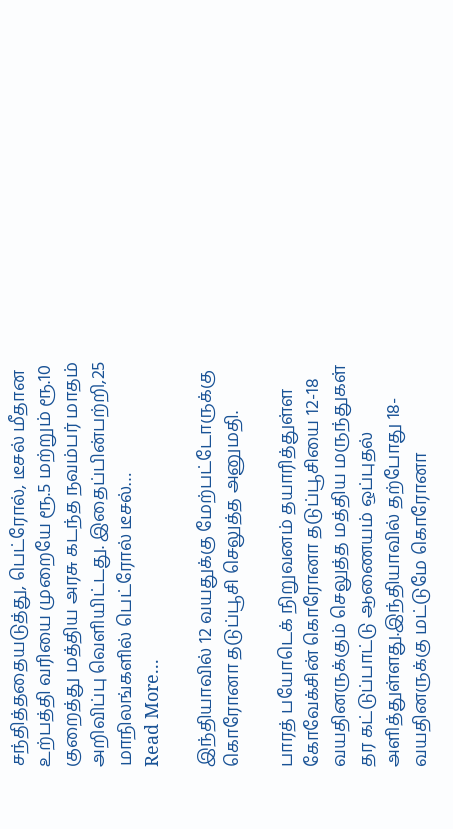சந்தித்ததையடுத்து, பெட்ரோல், டீசல் மீதான உற்பத்தி வரியை முறையே ரூ.5 மற்றும் ரூ.10 குறைத்து மத்திய அரசு கடந்த நவம்பர் மாதம் அறிவிப்பு வெளியிட்டது. இதைப்பின்பற்றி,25 மாநிலங்களில் பெட்ரோல் டீசல்…
Read More...

இந்தியாவில் 12 வயதுக்கு மேற்பட்டோருக்கு கொரோனா தடுப்பூசி செலுத்த அனுமதி.

பாரத் பயோடெக் நிறுவனம் தயாரித்துள்ள கோவேக்சின் கொரோனா தடுப்பூசியை 12-18 வயதினருக்கும் செலுத்த மத்திய மருந்துகள் தர கட்டுப்பாட்டு ஆணையம் ஒப்புதல் அளித்துள்ளது.இந்தியாவில் தற்போது 18-வயதினருக்கு மட்டுமே கொரோனா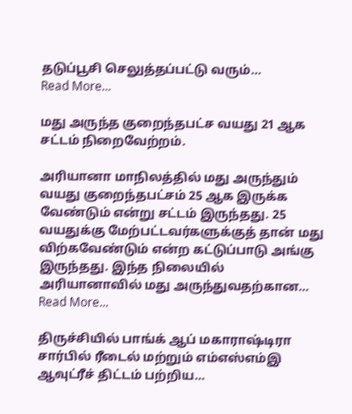தடுப்பூசி செலுத்தப்பட்டு வரும்…
Read More...

மது அருந்த குறைந்தபட்ச வயது 21 ஆக சட்டம் நிறைவேற்றம்.

அரியானா மாநிலத்தில் மது அருந்தும் வயது குறைந்தபட்சம் 25 ஆக இருக்க வேண்டும் என்று சட்டம் இருந்தது. 25 வயதுக்கு மேற்பட்டவர்களுக்குத் தான் மது விற்கவேண்டும் என்ற கட்டுப்பாடு அங்கு இருந்தது. இந்த நிலையில் அரியானாவில் மது அருந்துவதற்கான…
Read More...

திருச்சியில் பாங்க் ஆப் மகாராஷ்டிரா சார்பில் ரீடைல் மற்றும் எம்எஸ்எம்இ ஆவுட்ரீச் திட்டம் பற்றிய…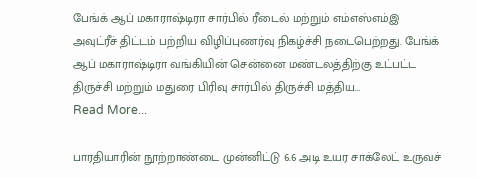பேங்க் ஆப் மகாராஷ்டிரா சார்பில் ரீடைல் மற்றும் எம்எஸ்எம்இ அவுட்ரீச் திட்டம் பற்றிய விழிப்புணர்வு நிகழ்ச்சி நடைபெற்றது. பேங்க் ஆப் மகாராஷ்டிரா வங்கியின் சென்னை மண்டலத்திற்கு உட்பட்ட திருச்சி மற்றும் மதுரை பிரிவு சார்பில் திருச்சி மத்திய…
Read More...

பாரதியாரின் நூற்றாண்டை முன்னிட்டு 6.6 அடி உயர சாக்லேட் உருவச்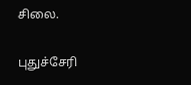சிலை.

புதுச்சேரி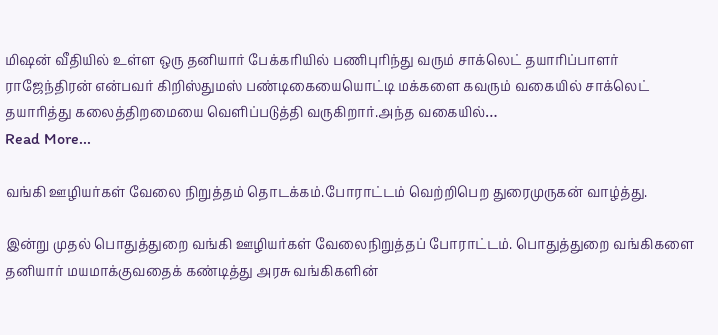மிஷன் வீதியில் உள்ள ஒரு தனியார் பேக்கரியில் பணிபுரிந்து வரும் சாக்லெட் தயாரிப்பாளர் ராஜேந்திரன் என்பவர் கிறிஸ்துமஸ் பண்டிகையையொட்டி மக்களை கவரும் வகையில் சாக்லெட் தயாரித்து கலைத்திறமையை வெளிப்படுத்தி வருகிறார்.அந்த வகையில்…
Read More...

வங்கி ஊழியர்கள் வேலை நிறுத்தம் தொடக்கம்.போராட்டம் வெற்றிபெற துரைமுருகன் வாழ்த்து.

இன்று முதல் பொதுத்துறை வங்கி ஊழியர்கள் வேலைநிறுத்தப் போராட்டம். பொதுத்துறை வங்கிகளை தனியார் மயமாக்குவதைக் கண்டித்து அரசு வங்கிகளின்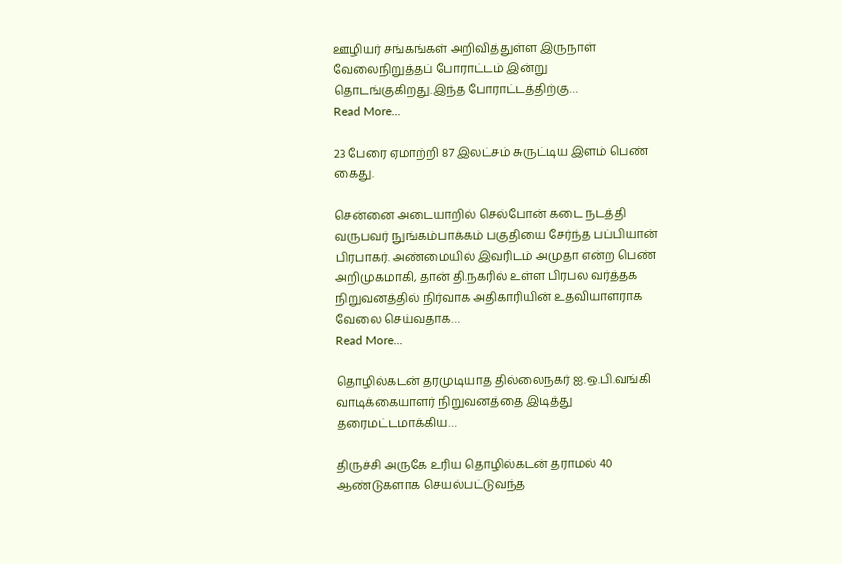ஊழியர் சங்கங்கள் அறிவித்துள்ள இருநாள் வேலைநிறுத்தப் போராட்டம் இன்று தொடங்குகிறது.இந்த போராட்டத்திற்கு…
Read More...

23 பேரை ஏமாற்றி 87 இலட்சம் சுருட்டிய இளம் பெண் கைது.

சென்னை அடையாறில் செல்போன் கடை நடத்தி வருபவர் நுங்கம்பாக்கம் பகுதியை சேர்ந்த பப்பியான் பிரபாகர். அண்மையில் இவரிடம் அமுதா என்ற பெண் அறிமுகமாகி, தான் தி.நகரில் உள்ள பிரபல வர்த்தக நிறுவனத்தில் நிர்வாக அதிகாரியின் உதவியாளராக வேலை செய்வதாக…
Read More...

தொழில்கடன் தரமுடியாத தில்லைநகர் ஐ.ஒ.பி.வங்கி வாடிக்கையாளர் நிறுவனத்தை இடித்து தரைமட்டமாக்கிய…

திருச்சி அருகே உரிய தொழில்கடன் தராமல் 40 ஆண்டுகளாக செயல்பட்டுவந்த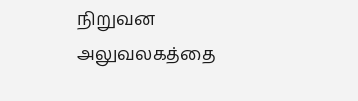நிறுவன அலுவலகத்தை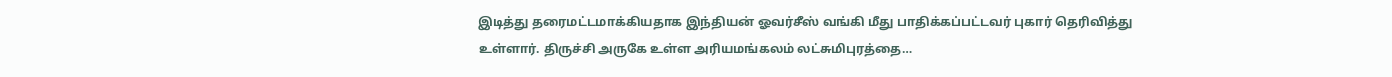இடித்து தரைமட்டமாக்கியதாக இந்தியன் ஓவர்சீஸ் வங்கி மீது பாதிக்கப்பட்டவர் புகார் தெரிவித்து உள்ளார். திருச்சி அருகே உள்ள அரியமங்கலம் லட்சுமிபுரத்தை…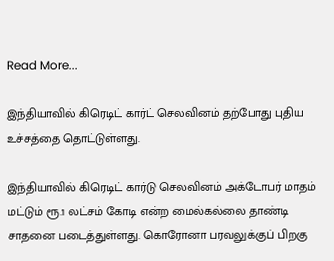Read More...

இந்தியாவில் கிரெடிட் கார்ட் செலவினம் தற்போது புதிய உச்சத்தை தொட்டுள்ளது.

இந்தியாவில் கிரெடிட் கார்டு செலவினம் அக்டோபர் மாதம் மட்டும் ரூ.1 லட்சம் கோடி என்ற மைல்கல்லை தாண்டி சாதனை படைத்துள்ளது. கொரோனா பரவலுக்குப் பிறகு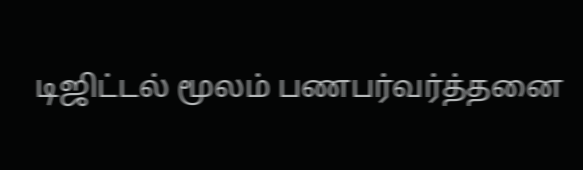டிஜிட்டல் மூலம் பணபர்வர்த்தனை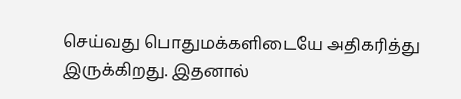செய்வது பொதுமக்களிடையே அதிகரித்து இருக்கிறது. இதனால்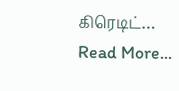கிரெடிட்…
Read More...